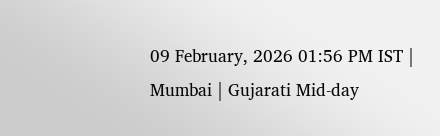09 February, 2026 01:56 PM IST | Mumbai | Gujarati Mid-day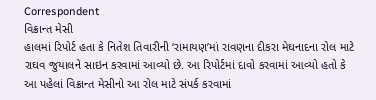Correspondent
વિક્રાન્ત મેસી
હાલમાં રિપોર્ટ હતા કે નિતેશ તિવારીની ‘રામાયણ’માં રાવણના દીકરા મેઘનાદના રોલ માટે રાઘવ જુયાલને સાઇન કરવામાં આવ્યો છે. આ રિપોર્ટમાં દાવો કરવામાં આવ્યો હતો કે આ પહેલાં વિક્રાન્ત મેસીનો આ રોલ માટે સંપર્ક કરવામાં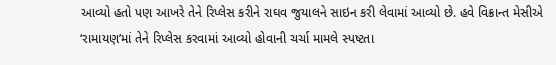આવ્યો હતો પણ આખરે તેને રિપ્લેસ કરીને રાઘવ જુયાલને સાઇન કરી લેવામાં આવ્યો છે. હવે વિક્રાન્ત મેસીએ ‘રામાયણ’માં તેને રિપ્લેસ કરવામાં આવ્યો હોવાની ચર્ચા મામલે સ્પષ્ટતા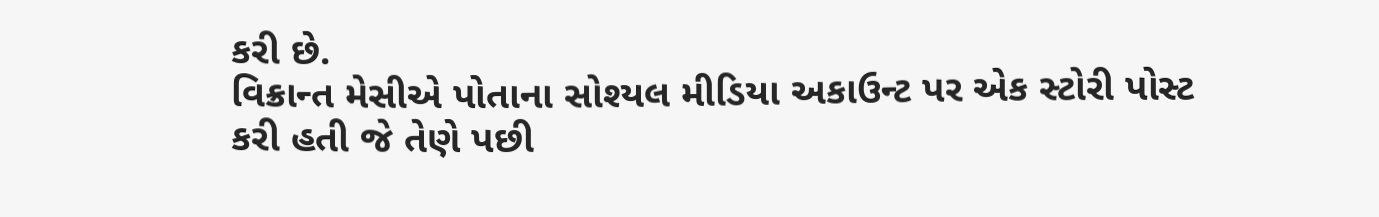કરી છે.
વિક્રાન્ત મેસીએ પોતાના સોશ્યલ મીડિયા અકાઉન્ટ પર એક સ્ટોરી પોસ્ટ કરી હતી જે તેણે પછી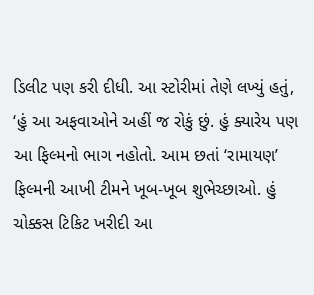ડિલીટ પણ કરી દીધી. આ સ્ટોરીમાં તેણે લખ્યું હતું, ‘હું આ અફવાઓને અહીં જ રોકું છું. હું ક્યારેય પણ આ ફિલ્મનો ભાગ નહોતો. આમ છતાં ‘રામાયણ’ ફિલ્મની આખી ટીમને ખૂબ-ખૂબ શુભેચ્છાઓ. હું ચોક્કસ ટિકિટ ખરીદી આ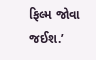ફિલ્મ જોવા જઈશ.’